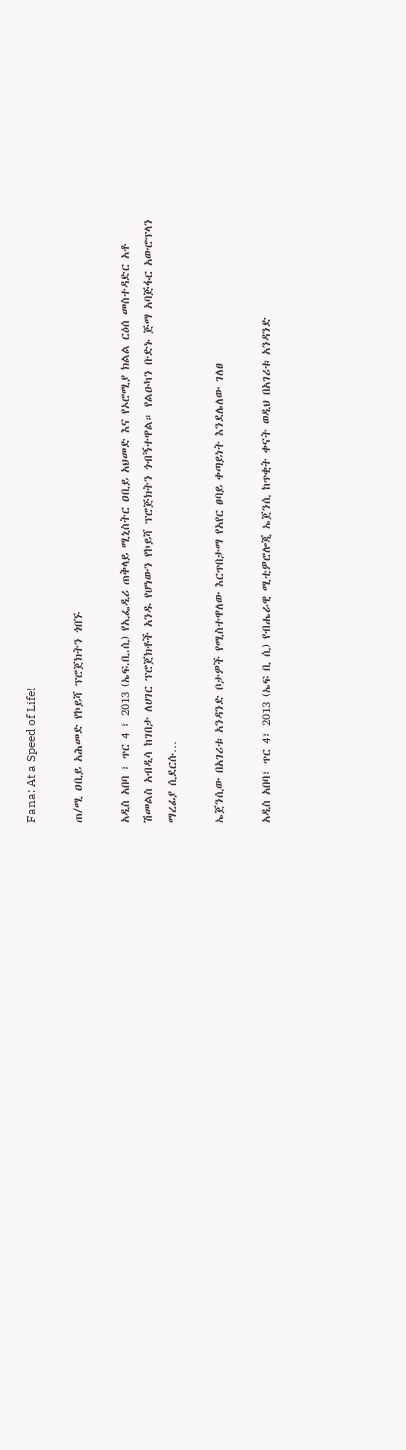Fana: At a Speed of Life!

ጠ/ሚ ዐቢይ አሕመድ የኮይሻ ፕሮጀክትን ጎበኙ

አዲስ አበባ ፣ ጥር 4 ፣ 2013 (ኤፍ.ቢ.ሲ) የኢፌዲሪ ጠቅላይ ሚኒስትር ዐቢይ አህመድ እና የኦሮሚያ ክልል ርዕሰ መስተዳድር አቶ ሽመልስ አብዲሳ ከገበታ ለሀገር ፕሮጀክቶች አንዱ የሆነውን የኮይሻ ፕሮጅክትን ጎብኝተዋል። የልዑካን ቡድኑ ጅማ አባጅፋር አውሮፕላን ማረፊያ ሲደርሱ…

ኤጀንሲው በአገሪቱ አንዳንድ ቦታዎች የሚስተዋለው እርጥበታማ የአየር ፀባይ ቀጣይነት እንደሌለው ገለፀ

አዲስ አበባ፣ ጥር 4፣ 2013 (ኤፍ ቢ ሲ) የብሔራዊ ሚቲዎሮሎጂ ኤጀንሲ ከጥቂት ቀናት ወዲህ በአገሪቱ አንዳንድ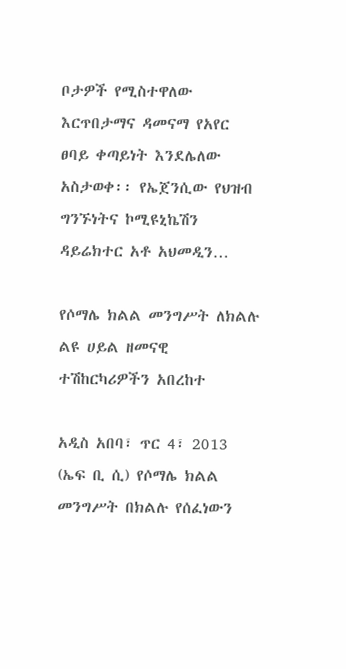ቦታዎች የሚስተዋለው እርጥበታማና ዳመናማ የአየር ፀባይ ቀጣይነት እንደሌለው አስታወቀ፡፡ የኤጀንሲው የህዝብ ግንኙነትና ኮሚዩኒኬሽን ዳይሬክተር አቶ አህመዲን…

የሶማሌ ክልል መንግሥት ለክልሉ ልዩ ሀይል ዘመናዊ ተሽከርካሪዎችን አበረከተ

አዲስ አበባ፣ ጥር 4፣ 2013 (ኤፍ ቢ ሲ) የሶማሌ ክልል መንግሥት በክልሉ የሰፈነውን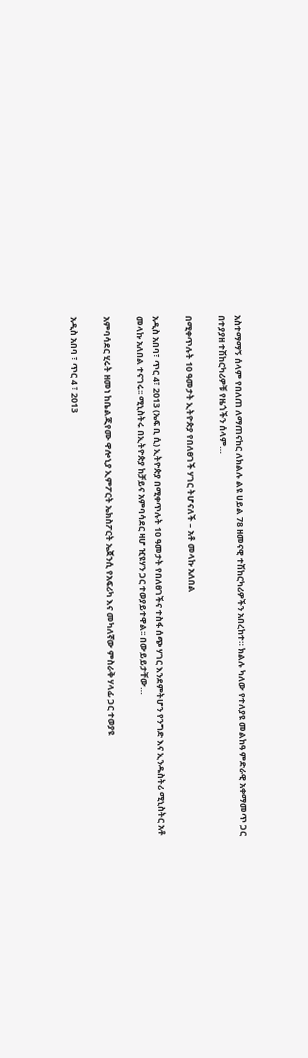አስተማማኝ ሰላም የበለጠ ለማጠናከር ለክልሉ ልዩ ሀይል 78 ዘመናዊ ተሽከርካሪዎችን አበረከተ። ክልሉ ካለው የተለያዩ መልከዓ ምድራዊ አቀማመጥ ጋር በተያያዘ ተሽከርካሪዎቹ የዜጎችን ሰላም…

በሚቀጥሉት 10 ዓመታት ኢትዮጵያ የበለፀገች ሃገር ትሆናለች – አቶ መላኩ አለበል

አዲስ አበባ፣ ጥር 4፣ 2013 (ኤፍ ቢ ሲ) ኢትዮጵያ በሚቀጥሉት 10 ዓመታት የበለፀገችና ተስፋ ሰጭ ሃገር እንደምትሆን የንግድ እና ኢንዱስትሪ ሚኒስትር አቶ መላኩ አለበል ተናገሩ፡፡ ሚኒስትሩ በኢትዮጵያ ከቻይና አምባሳደር ዛሆ ዢዩሃን ጋር ተወያይተዋል፡፡ በውይይታቸው…

አምባሳደር ሂሩት ዘመነ ከቤልጂየሙ ዋሎኒያ ኢምፖርት ኤክስፖርት ኤጀንሲ የአፍሪካ እና መካለኛው ምስራቅ ሃላፊ ጋር ተወያዩ

አዲስ አበባ ፣ ጥር 4 ፣ 2013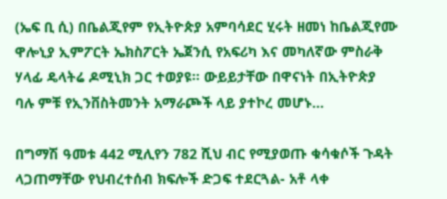(ኤፍ ቢ ሲ) በቤልጂየም የኢትዮጵያ አምባሳደር ሂሩት ዘመነ ከቤልጂየሙ ዋሎኒያ ኢምፖርት ኤክስፖርት ኤጀንሲ የአፍሪካ እና መካለኛው ምስራቅ ሃላፊ ዴላትሬ ዶሚኒክ ጋር ተወያዩ፡፡ ውይይታቸው በዋናነት በኢትዮጵያ ባሉ ምቹ የኢንቨስትመንት አማራጮች ላይ ያተኮረ መሆኑ…

በግማሽ ዓመቱ 442 ሚሊየን 782 ሺህ ብር የሚያወጡ ቁሳቁሶች ጉዳት ላጋጠማቸው የህብረተሰብ ክፍሎች ድጋፍ ተደርጓል- አቶ ላቀ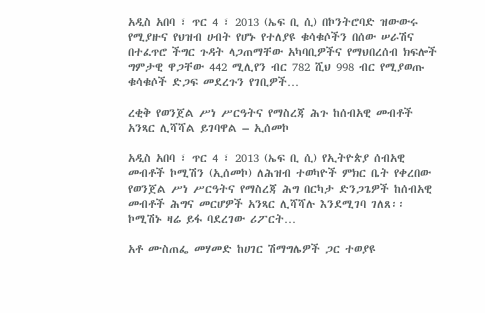አዲስ አበባ ፣ ጥር 4 ፣ 2013 (ኤፍ ቢ ሲ) በኮንትሮባድ ዝውውሩ የሚያዙና የህዝብ ሀብት የሆኑ የተለያዩ ቁሳቁሶችን በሰው ሠራሽና በተፈጥሮ ችግር ጉዳት ላጋጠማቸው አካባቢዎችና የማህበረሰብ ክፍሎች ግምታዊ ዋጋቸው 442 ሚሊየን ብር 782 ሺህ 998 ብር የሚያወጡ ቁሳቁሶች ድጋፍ መደረጉን የገቢዎች…

ረቂቅ የወንጀል ሥነ ሥርዓትና የማስረጃ ሕጉ ከሰብአዊ መብቶች አንጻር ሊሻሻል ይገባዋል – ኢሰመኮ

አዲስ አበባ ፣ ጥር 4 ፣ 2013 (ኤፍ ቢ ሲ) የኢትዮጵያ ሰብአዊ መብቶች ኮሚሽን (ኢሰመኮ) ለሕዝብ ተወካዮች ምክር ቤት የቀረበው የወንጀል ሥነ ሥርዓትና የማስረጃ ሕግ በርካታ ድንጋጌዎች ከሰብአዊ መብቶች ሕግና መርሆዎች አንጻር ሊሻሻሉ እንደሚገባ ገለጸ፡፡ ኮሚሽኑ ዛሬ ይፋ ባደረገው ሪፖርት…

አቶ ሙስጠፌ መሃመድ ከሀገር ሽማግሌዎች ጋር ተወያዩ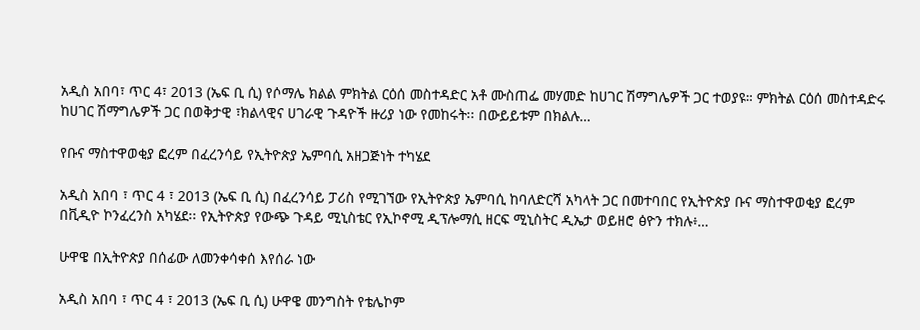አዲስ አበባ፣ ጥር 4፣ 2013 (ኤፍ ቢ ሲ) የሶማሌ ክልል ምክትል ርዕሰ መስተዳድር አቶ ሙስጠፌ መሃመድ ከሀገር ሽማግሌዎች ጋር ተወያዩ። ምክትል ርዕሰ መስተዳድሩ ከሀገር ሽማግሌዎች ጋር በወቅታዊ ፣ክልላዊና ሀገራዊ ጉዳዮች ዙሪያ ነው የመከሩት፡፡ በውይይቱም በክልሉ…

የቡና ማስተዋወቂያ ፎረም በፈረንሳይ የኢትዮጵያ ኤምባሲ አዘጋጅነት ተካሄደ

አዲስ አበባ ፣ ጥር 4 ፣ 2013 (ኤፍ ቢ ሲ) በፈረንሳይ ፓሪስ የሚገኘው የኢትዮጵያ ኤምባሲ ከባለድርሻ አካላት ጋር በመተባበር የኢትዮጵያ ቡና ማስተዋወቂያ ፎረም በቪዲዮ ኮንፈረንስ አካሄደ፡፡ የኢትዮጵያ የውጭ ጉዳይ ሚኒስቴር የኢኮኖሚ ዲፕሎማሲ ዘርፍ ሚኒስትር ዲኤታ ወይዘሮ ፅዮን ተክሉ፥…

ሁዋዌ በኢትዮጵያ በሰፊው ለመንቀሳቀሰ እየሰራ ነው

አዲስ አበባ ፣ ጥር 4 ፣ 2013 (ኤፍ ቢ ሲ) ሁዋዌ መንግስት የቴሌኮም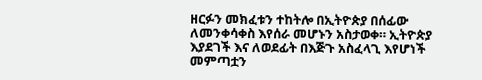ዘርፉን መክፈቱን ተከትሎ በኢትዮጵያ በሰፊው ለመንቀሳቀስ እየሰራ መሆኑን አስታወቀ። ኢትዮጵያ እያደገች እና ለወደፊት በእጅጉ አስፈላጊ እየሆነች መምጣቷን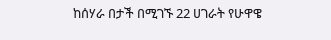ከሰሃራ በታች በሚገኙ 22 ሀገራት የሁዋዌ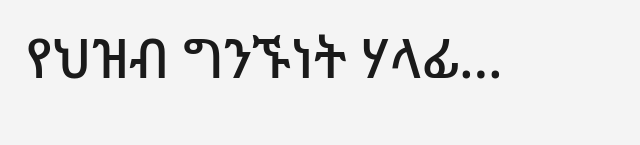የህዝብ ግንኙነት ሃላፊ…